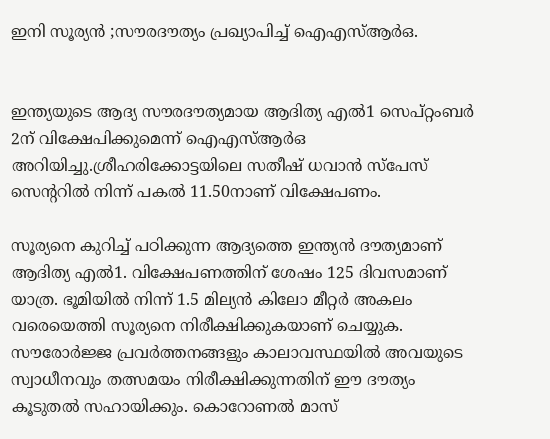ഇനി സൂര്യൻ ;സൗരദൗത്യം പ്രഖ്യാപിച്ച്‌ ഐഎസ്‌ആര്‍ഒ.


ഇന്ത്യയുടെ ആദ്യ സൗരദൗത്യമായ ആദിത്യ എല്‍1 സെപ്റ്റംബര്‍ 2ന് വിക്ഷേപിക്കുമെന്ന് ഐഎസ്‌ആ‍ര്‍ഒ അറിയിച്ചു.ശ്രീഹരിക്കോട്ടയിലെ സതീഷ് ധവാൻ സ്പേസ് സെന്ററില്‍ നിന്ന് പകല്‍ 11.50നാണ് വിക്ഷേപണം.

സൂര്യനെ കുറിച്ച്‌ പഠിക്കുന്ന ആദ്യത്തെ ഇന്ത്യൻ ദൗത്യമാണ് ആദിത്യ എല്‍1. വിക്ഷേപണത്തിന് ശേഷം 125 ദിവസമാണ് യാത്ര. ഭൂമിയില്‍ നിന്ന് 1.5 മില്യൻ കിലോ മീറ്റര്‍ അകലം വരെയെത്തി സൂര്യനെ നിരീക്ഷിക്കുകയാണ് ചെയ്യുക. സൗരോര്‍ജ്ജ പ്രവര്‍ത്തനങ്ങളും കാലാവസ്ഥയില്‍ അവയുടെ സ്വാധീനവും തത്സമയം നിരീക്ഷിക്കുന്നതിന് ഈ ദൗത്യം കൂടുതല്‍ സഹായിക്കും. കൊറോണല്‍ മാസ്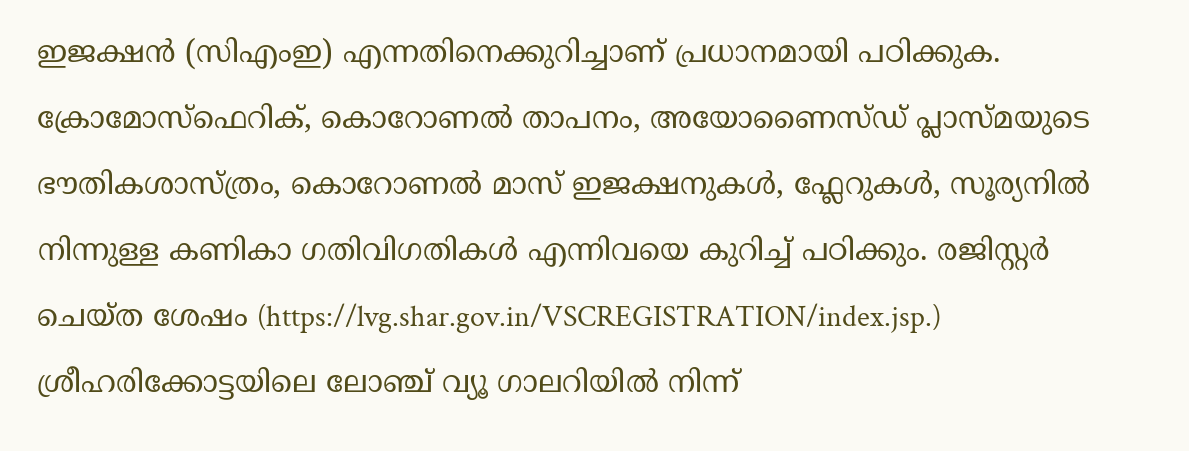ഇജക്ഷൻ (സിഎംഇ) എന്നതിനെക്കുറിച്ചാണ് പ്രധാനമായി പഠിക്കുക. ക്രോമോസ്ഫെറിക്, കൊറോണല്‍ താപനം, അയോണൈസ്ഡ് പ്ലാസ്മയുടെ ഭൗതികശാസ്ത്രം, കൊറോണല്‍ മാസ് ഇജക്ഷനുകള്‍, ഫ്ലേറുകള്‍, സൂര്യനില്‍ നിന്നുള്ള കണികാ ഗതിവിഗതികള്‍ എന്നിവയെ കുറിച്ച്‌ പഠിക്കും. രജിസ്റ്റര്‍ ചെയ്ത ശേഷം (https://lvg.shar.gov.in/VSCREGISTRATION/index.jsp.) ശ്രീഹരിക്കോട്ടയിലെ ലോഞ്ച് വ്യൂ ഗാലറിയില്‍ നിന്ന്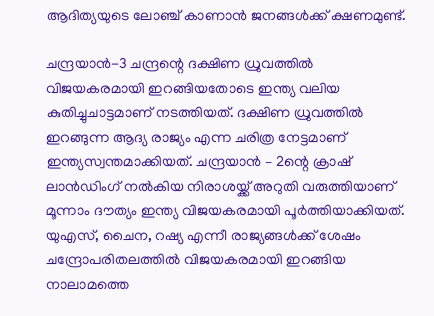ആദിത്യയുടെ ലോഞ്ച് കാണാൻ ജനങ്ങള്‍ക്ക് ക്ഷണമുണ്ട്.

ചന്ദ്രയാൻ-3 ചന്ദ്രന്റെ ദക്ഷിണ ധ്രുവത്തില്‍ വിജയകരമായി ഇറങ്ങിയതോടെ ഇന്ത്യ വലിയ കുതിച്ചുചാട്ടമാണ് നടത്തിയത്. ദക്ഷിണ ധ്രുവത്തില്‍ ഇറങ്ങുന്ന ആദ്യ രാജ്യം എന്ന ചരിത്ര നേട്ടമാണ് ഇന്ത്യസ്വന്തമാക്കിയത്. ചന്ദ്രയാൻ – 2ന്റെ ക്രാഷ് ലാൻഡിംഗ് നല്‍കിയ നിരാശയ്ക്ക് അറുതി വരുത്തിയാണ് മൂന്നാം ദൗത്യം ഇന്ത്യ വിജയകരമായി പൂര്‍ത്തിയാക്കിയത്. യുഎസ്, ചൈന, റഷ്യ എന്നീ രാജ്യങ്ങള്‍ക്ക് ശേഷം ചന്ദ്രോപരിതലത്തില്‍ വിജയകരമായി ഇറങ്ങിയ നാലാമത്തെ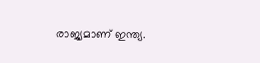രാജ്യമാണ് ഇന്ത്യ.